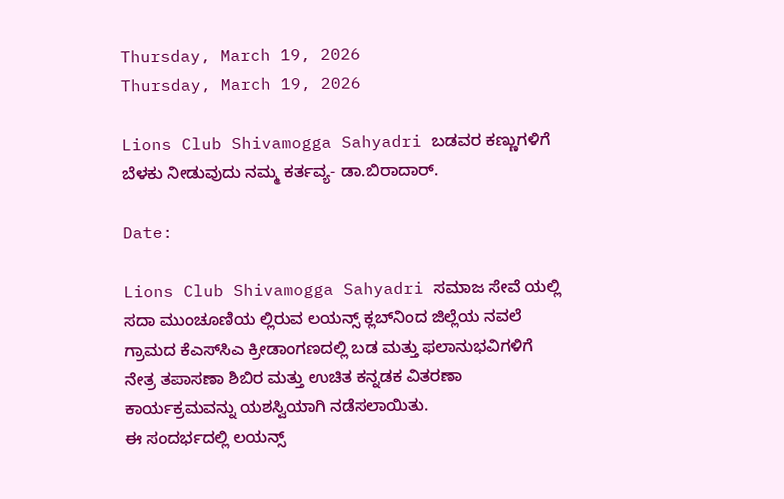Thursday, March 19, 2026
Thursday, March 19, 2026

Lions Club Shivamogga Sahyadri ಬಡವರ ಕಣ್ಣುಗಳಿಗೆ ಬೆಳಕು ನೀಡುವುದು ನಮ್ಮ ಕರ್ತವ್ಯ- ಡಾ.ಬಿರಾದಾರ್.

Date:

Lions Club Shivamogga Sahyadri ಸಮಾಜ ಸೇವೆ ಯಲ್ಲಿ ಸದಾ ಮುಂಚೂಣಿಯ ಲ್ಲಿರುವ ಲಯನ್ಸ್ ಕ್ಲಬ್‌ನಿಂದ ಜಿಲ್ಲೆಯ ನವಲೆ ಗ್ರಾಮದ ಕೆಎಸ್‌ಸಿಎ ಕ್ರೀಡಾಂಗಣದಲ್ಲಿ ಬಡ ಮತ್ತು ಫಲಾನುಭವಿಗಳಿಗೆ ನೇತ್ರ ತಪಾಸಣಾ ಶಿಬಿರ ಮತ್ತು ಉಚಿತ ಕನ್ನಡಕ ವಿತರಣಾ ಕಾರ್ಯಕ್ರಮವನ್ನು ಯಶಸ್ವಿಯಾಗಿ ನಡೆಸಲಾಯಿತು.
ಈ ಸಂದರ್ಭದಲ್ಲಿ ಲಯನ್ಸ್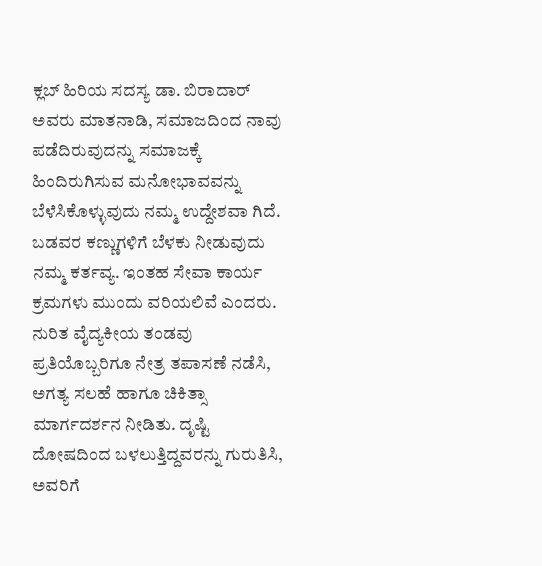ಕ್ಲಬ್ ಹಿರಿಯ ಸದಸ್ಯ ಡಾ. ಬಿರಾದಾರ್ ಅವರು ಮಾತನಾಡಿ, ಸಮಾಜದಿಂದ ನಾವು ಪಡೆದಿರುವುದನ್ನು ಸಮಾಜಕ್ಕೆ ಹಿಂದಿರುಗಿಸುವ ಮನೋಭಾವವನ್ನು ಬೆಳೆಸಿಕೊಳ್ಳುವುದು ನಮ್ಮ ಉದ್ದೇಶವಾ ಗಿದೆ. ಬಡವರ ಕಣ್ಣುಗಳಿಗೆ ಬೆಳಕು ನೀಡುವುದು ನಮ್ಮ ಕರ್ತವ್ಯ. ಇಂತಹ ಸೇವಾ ಕಾರ್ಯ ಕ್ರಮಗಳು ಮುಂದು ವರಿಯಲಿವೆ ಎಂದರು.
ನುರಿತ ವೈದ್ಯಕೀಯ ತಂಡವು ಪ್ರತಿಯೊಬ್ಬರಿಗೂ ನೇತ್ರ ತಪಾಸಣೆ ನಡೆಸಿ, ಅಗತ್ಯ ಸಲಹೆ ಹಾಗೂ ಚಿಕಿತ್ಸಾ ಮಾರ್ಗದರ್ಶನ ನೀಡಿತು. ದೃಷ್ಟಿ ದೋಷದಿಂದ ಬಳಲುತ್ತಿದ್ದವರನ್ನು ಗುರುತಿಸಿ, ಅವರಿಗೆ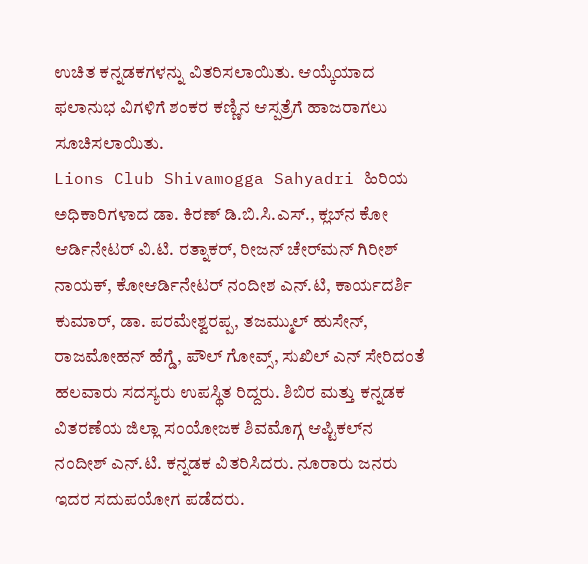ಉಚಿತ ಕನ್ನಡಕಗಳನ್ನು ವಿತರಿಸಲಾಯಿತು. ಆಯ್ಕೆಯಾದ ಫಲಾನುಭ ವಿಗಳಿಗೆ ಶಂಕರ ಕಣ್ಣಿನ ಆಸ್ಪತ್ರೆಗೆ ಹಾಜರಾಗಲು ಸೂಚಿಸಲಾಯಿತು.
Lions Club Shivamogga Sahyadri ಹಿರಿಯ ಅಧಿಕಾರಿಗಳಾದ ಡಾ. ಕಿರಣ್ ಡಿ.ಬಿ.ಸಿ.ಎಸ್., ಕ್ಲಬ್‌ನ ಕೋ ಆರ್ಡಿನೇಟರ್ ವಿ.ಟಿ. ರತ್ನಾಕರ್, ರೀಜನ್ ಚೇರ್‌ಮನ್ ಗಿರೀಶ್ ನಾಯಕ್, ಕೋಆರ್ಡಿನೇಟರ್ ನಂದೀಶ ಎನ್.ಟಿ, ಕಾರ್ಯದರ್ಶಿ ಕುಮಾರ್, ಡಾ. ಪರಮೇಶ್ವರಪ್ಪ, ತಜಮ್ಮುಲ್ ಹುಸೇನ್, ರಾಜಮೋಹನ್ ಹೆಗ್ಡೆ, ಪೌಲ್ ಗೋವ್ಸ್, ಸುಖಿಲ್ ಎನ್ ಸೇರಿದಂತೆ ಹಲವಾರು ಸದಸ್ಯರು ಉಪಸ್ಥಿತ ರಿದ್ದರು. ಶಿಬಿರ ಮತ್ತು ಕನ್ನಡಕ ವಿತರಣೆಯ ಜಿಲ್ಲಾ ಸಂಯೋಜಕ ಶಿವಮೊಗ್ಗ ಆಪ್ಟಿಕಲ್‌ನ ನಂದೀಶ್ ಎನ್.ಟಿ. ಕನ್ನಡಕ ವಿತರಿಸಿದರು. ನೂರಾರು ಜನರು ಇದರ ಸದುಪಯೋಗ ಪಡೆದರು.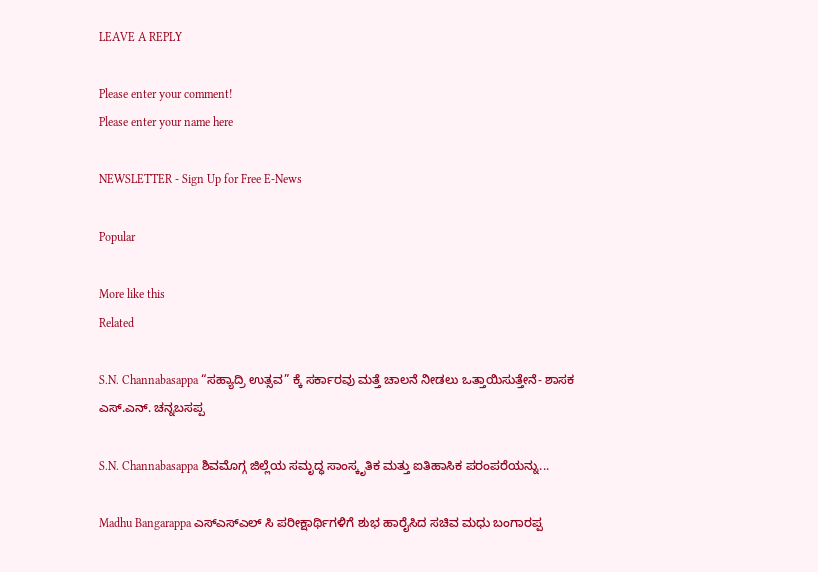LEAVE A REPLY

Please enter your comment!
Please enter your name here

NEWSLETTER - Sign Up for Free E-News

Popular

More like this
Related

S.N. Channabasappa “ಸಹ್ಯಾದ್ರಿ ಉತ್ಸವ” ಕ್ಕೆ ಸರ್ಕಾರವು ಮತ್ತೆ ಚಾಲನೆ ನೀಡಲು ಒತ್ತಾಯಿಸುತ್ತೇನೆ- ಶಾಸಕ ಎಸ್.ಎನ್. ಚನ್ನಬಸಪ್ಪ

S.N. Channabasappa ಶಿವಮೊಗ್ಗ ಜಿಲ್ಲೆಯ ಸಮೃದ್ಧ ಸಾಂಸ್ಕೃತಿಕ ಮತ್ತು ಐತಿಹಾಸಿಕ ಪರಂಪರೆಯನ್ನು...

Madhu Bangarappa ಎಸ್ಎಸ್ಎಲ್ ಸಿ ಪರೀಕ್ಷಾರ್ಥಿಗಳಿಗೆ ಶುಭ ಹಾರೈಸಿದ ಸಚಿವ ಮಧು ಬಂಗಾರಪ್ಪ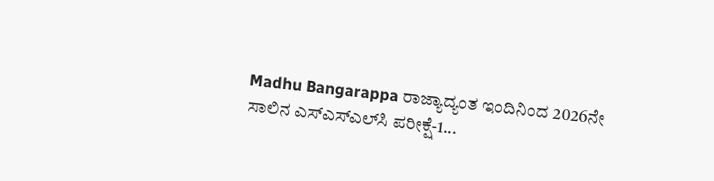Madhu Bangarappa ರಾಜ್ಯಾದ್ಯಂತ ಇಂದಿನಿಂದ 2026ನೇ ಸಾಲಿನ ಎಸ್‌ಎಸ್‌ಎಲ್‌ಸಿ ಪರೀಕ್ಷೆ-1...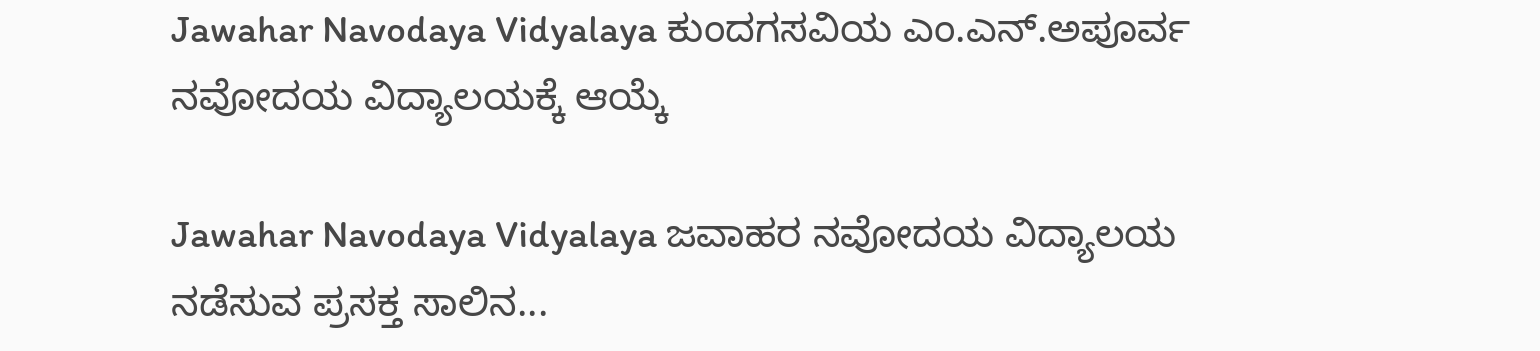Jawahar Navodaya Vidyalaya ಕುಂದಗಸವಿಯ ಎಂ.ಎನ್.ಅಪೂರ್ವ ನವೋದಯ ವಿದ್ಯಾಲಯಕ್ಕೆ ಆಯ್ಕೆ

Jawahar Navodaya Vidyalaya ಜವಾಹರ ನವೋದಯ ವಿದ್ಯಾಲಯ ನಡೆಸುವ ಪ್ರಸಕ್ತ ಸಾಲಿನ...